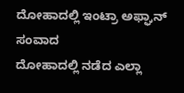ದೋಹಾದಲ್ಲಿ ಇಂಟ್ರಾ ಅಫ್ಘಾನ್ ಸಂವಾದ
ದೋಹಾದಲ್ಲಿ ನಡೆದ ಎಲ್ಲಾ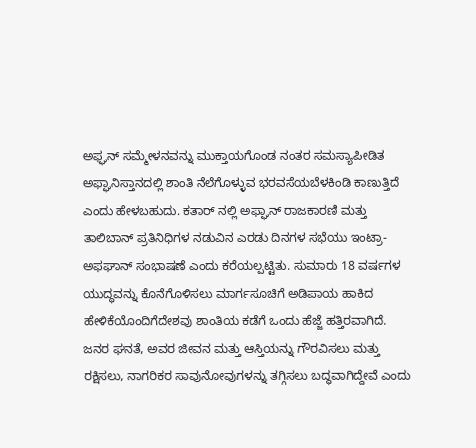ಅಫ್ಘನ್ ಸಮ್ಮೇಳನವನ್ನು ಮುಕ್ತಾಯಗೊಂಡ ನಂತರ ಸಮಸ್ಯಾಪೀಡಿತ ಅಫ್ಘಾನಿಸ್ತಾನದಲ್ಲಿ ಶಾಂತಿ ನೆಲೆಗೊಳ್ಳುವ ಭರವಸೆಯಬೆಳಕಿಂಡಿ ಕಾಣುತ್ತಿದೆ ಎಂದು ಹೇಳಬಹುದು. ಕತಾರ್ ನಲ್ಲಿ ಅಫ್ಘಾನ್ ರಾಜಕಾರಣಿ ಮತ್ತು ತಾಲಿಬಾನ್ ಪ್ರತಿನಿಧಿಗಳ ನಡುವಿನ ಎರಡು ದಿನಗಳ ಸಭೆಯು ಇಂಟ್ರಾ-ಅಫಘಾನ್ ಸಂಭಾಷಣೆ ಎಂದು ಕರೆಯಲ್ಪಟ್ಟಿತು. ಸುಮಾರು 18 ವರ್ಷಗಳ ಯುದ್ಧವನ್ನು ಕೊನೆಗೊಳಿಸಲು ಮಾರ್ಗಸೂಚಿಗೆ ಅಡಿಪಾಯ ಹಾಕಿದ ಹೇಳಿಕೆಯೊಂದಿಗೆದೇಶವು ಶಾಂತಿಯ ಕಡೆಗೆ ಒಂದು ಹೆಜ್ಜೆ ಹತ್ತಿರವಾಗಿದೆ.
ಜನರ ಘನತೆ, ಅವರ ಜೀವನ ಮತ್ತು ಆಸ್ತಿಯನ್ನು ಗೌರವಿಸಲು ಮತ್ತು ರಕ್ಷಿಸಲು, ನಾಗರಿಕರ ಸಾವುನೋವುಗಳನ್ನು ತಗ್ಗಿಸಲು ಬದ್ಧವಾಗಿದ್ದೇವೆ ಎಂದು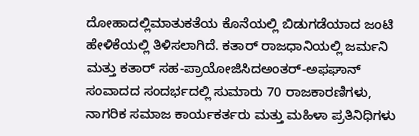ದೋಹಾದಲ್ಲಿಮಾತುಕತೆಯ ಕೊನೆಯಲ್ಲಿ ಬಿಡುಗಡೆಯಾದ ಜಂಟಿ ಹೇಳಿಕೆಯಲ್ಲಿ ತಿಳಿಸಲಾಗಿದೆ. ಕತಾರ್ ರಾಜಧಾನಿಯಲ್ಲಿ ಜರ್ಮನಿ ಮತ್ತು ಕತಾರ್ ಸಹ-ಪ್ರಾಯೋಜಿಸಿದಅಂತರ್-ಅಫಘಾನ್ ಸಂವಾದದ ಸಂದರ್ಭದಲ್ಲಿ ಸುಮಾರು 70 ರಾಜಕಾರಣಿಗಳು, ನಾಗರಿಕ ಸಮಾಜ ಕಾರ್ಯಕರ್ತರು ಮತ್ತು ಮಹಿಳಾ ಪ್ರತಿನಿಧಿಗಳು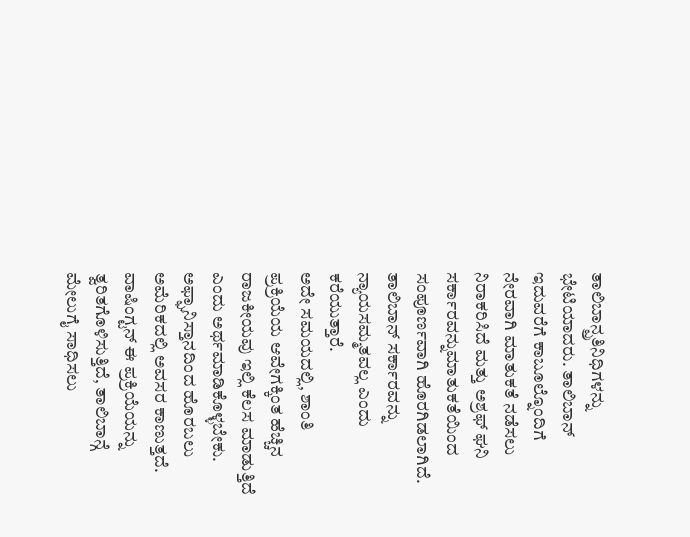ತಾಲಿಬಾನ್ಪ್ರತಿನಿಧಿಗಳನ್ನು ಭೇಟಿಯಾದರು. ತಾಲಿಬಾನ್ ಇದುವರೆಗೆ ಕಾಬೂಲ್ನೊಂದಿಗೆ ನೇರವಾಗಿ ಮಾತುಕತೆ ನಡೆಸಲು ನಿರಾಕರಿಸಿದೆ ಮತ್ತು ಅಶ್ರಫ್ ಘನಿ ಸರ್ಕಾರವನ್ನುಮಾತುಕತೆಯಿಂದ ಸಂಪೂರ್ಣವಾಗಿ ಹೊರಗಿಡಲಾಗಿದೆ. ತಾಲಿಬಾನ್ ಸರ್ಕಾರವನ್ನು ನ್ಯಾಯಸಮ್ಮತವಲ್ಲ ಎಂದು ಕರೆಯುತ್ತಾರೆ.
ಅದೇ ಸಮಯದಲ್ಲಿ, ಶಾಂತಿ ಪ್ರಕ್ರಿಯೆಯ ಆವೇಗಕ್ಕಿಂತ ಹೆಚ್ಚಿನ ರಾಜಕೀಯವು ಇಲ್ಲಿ ಕೆಲಸ ಮಾಡುತ್ತಿದೆ ಎಂದು ಅರ್ಥಮಾಡಿಕೊಳ್ಳಬೇಕು. ಅಫ್ಘಾನಿಸ್ತಾನದಿಂದ ಹೊರಬಲು ಅಮೆರಿಕದಲ್ಲಿ ಅವಸರ ಕಾಣುತ್ತದೆ. ವಾಷಿಂಗ್ಟನ್ ಈ ಪ್ರಕ್ರಿಯೆಯನ್ನು ತ್ವರಿತಗೊಳಿಸುತ್ತಿದೆ, ತಾಲಿಬಾನ್ಗೆ ಮೇಲುಗೈ ಸಾಧಿಸಲು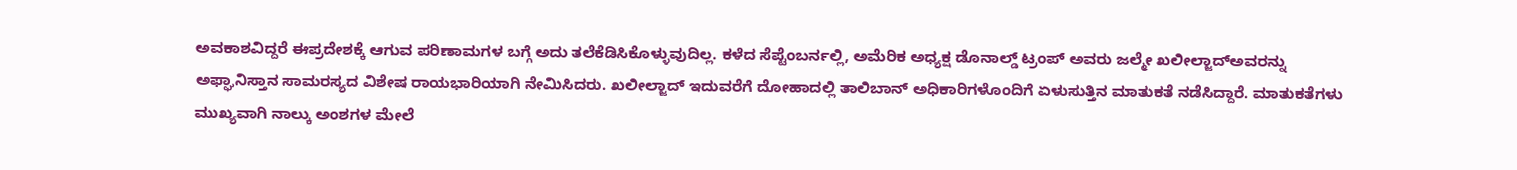ಅವಕಾಶವಿದ್ದರೆ ಈಪ್ರದೇಶಕ್ಕೆ ಆಗುವ ಪರಿಣಾಮಗಳ ಬಗ್ಗೆ ಅದು ತಲೆಕೆಡಿಸಿಕೊಳ್ಳುವುದಿಲ್ಲ. ಕಳೆದ ಸೆಪ್ಟೆಂಬರ್ನಲ್ಲಿ, ಅಮೆರಿಕ ಅಧ್ಯಕ್ಷ ಡೊನಾಲ್ಡ್ ಟ್ರಂಪ್ ಅವರು ಜಲ್ಮೇ ಖಲೀಲ್ಜಾದ್ಅವರನ್ನು ಅಫ್ಘಾನಿಸ್ತಾನ ಸಾಮರಸ್ಯದ ವಿಶೇಷ ರಾಯಭಾರಿಯಾಗಿ ನೇಮಿಸಿದರು. ಖಲೀಲ್ಜಾದ್ ಇದುವರೆಗೆ ದೋಹಾದಲ್ಲಿ ತಾಲಿಬಾನ್ ಅಧಿಕಾರಿಗಳೊಂದಿಗೆ ಏಳುಸುತ್ತಿನ ಮಾತುಕತೆ ನಡೆಸಿದ್ದಾರೆ. ಮಾತುಕತೆಗಳು ಮುಖ್ಯವಾಗಿ ನಾಲ್ಕು ಅಂಶಗಳ ಮೇಲೆ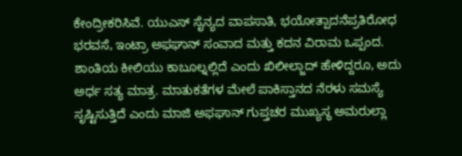ಕೇಂದ್ರೀಕರಿಸಿವೆ. ಯುಎಸ್ ಸೈನ್ಯದ ವಾಪಸಾತಿ, ಭಯೋತ್ಪಾದನೆಪ್ರತಿರೋಧ ಭರವಸೆ, ಇಂಟ್ರಾ ಅಫಘಾನ್ ಸಂವಾದ ಮತ್ತು ಕದನ ವಿರಾಮ ಒಪ್ಪಂದ.
ಶಾಂತಿಯ ಕೀಲಿಯು ಕಾಬೂಲ್ನಲ್ಲಿದೆ ಎಂದು ಖಿಲೀಲ್ಜಾದ್ ಹೇಳಿದ್ದರೂ, ಅದು ಅರ್ಧ ಸತ್ಯ ಮಾತ್ರ. ಮಾತುಕತೆಗಳ ಮೇಲೆ ಪಾಕಿಸ್ತಾನದ ನೆರಳು ಸಮಸ್ಯೆ ಸೃಷ್ಟಿಸುತ್ತಿದೆ ಎಂದು ಮಾಜಿ ಅಫಘಾನ್ ಗುಪ್ತಚರ ಮುಖ್ಯಸ್ಥ ಅಮರುಲ್ಲಾ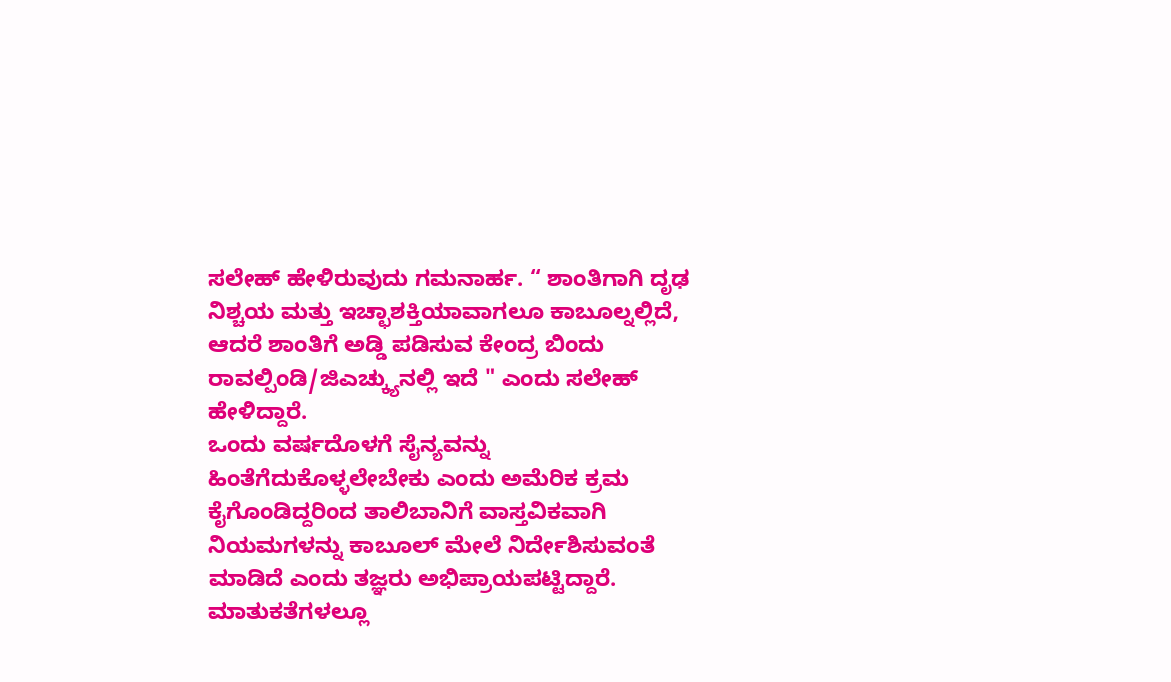ಸಲೇಹ್ ಹೇಳಿರುವುದು ಗಮನಾರ್ಹ. “ ಶಾಂತಿಗಾಗಿ ದೃಢ ನಿಶ್ಚಯ ಮತ್ತು ಇಚ್ಛಾಶಕ್ತಿಯಾವಾಗಲೂ ಕಾಬೂಲ್ನಲ್ಲಿದೆ, ಆದರೆ ಶಾಂತಿಗೆ ಅಡ್ಡಿ ಪಡಿಸುವ ಕೇಂದ್ರ ಬಿಂದು ರಾವಲ್ಪಿಂಡಿ/ಜಿಎಚ್ಕ್ಯುನಲ್ಲಿ ಇದೆ " ಎಂದು ಸಲೇಹ್ ಹೇಳಿದ್ದಾರೆ.
ಒಂದು ವರ್ಷದೊಳಗೆ ಸೈನ್ಯವನ್ನು ಹಿಂತೆಗೆದುಕೊಳ್ಳಲೇಬೇಕು ಎಂದು ಅಮೆರಿಕ ಕ್ರಮ ಕೈಗೊಂಡಿದ್ದರಿಂದ ತಾಲಿಬಾನಿಗೆ ವಾಸ್ತವಿಕವಾಗಿ ನಿಯಮಗಳನ್ನು ಕಾಬೂಲ್ ಮೇಲೆ ನಿರ್ದೇಶಿಸುವಂತೆ ಮಾಡಿದೆ ಎಂದು ತಜ್ಞರು ಅಭಿಪ್ರಾಯಪಟ್ಟಿದ್ದಾರೆ. ಮಾತುಕತೆಗಳಲ್ಲೂ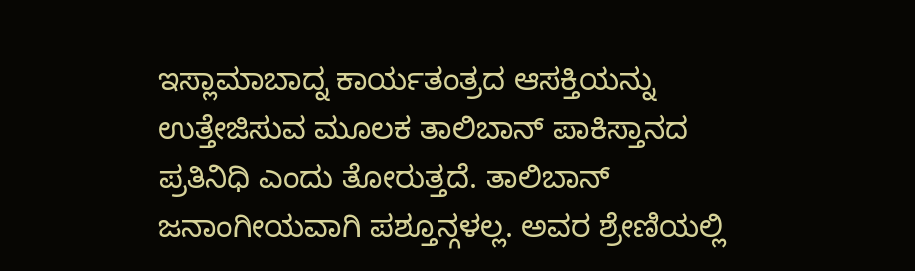ಇಸ್ಲಾಮಾಬಾದ್ನ ಕಾರ್ಯತಂತ್ರದ ಆಸಕ್ತಿಯನ್ನು ಉತ್ತೇಜಿಸುವ ಮೂಲಕ ತಾಲಿಬಾನ್ ಪಾಕಿಸ್ತಾನದ ಪ್ರತಿನಿಧಿ ಎಂದು ತೋರುತ್ತದೆ. ತಾಲಿಬಾನ್ ಜನಾಂಗೀಯವಾಗಿ ಪಶ್ತೂನ್ಗಳಲ್ಲ. ಅವರ ಶ್ರೇಣಿಯಲ್ಲಿ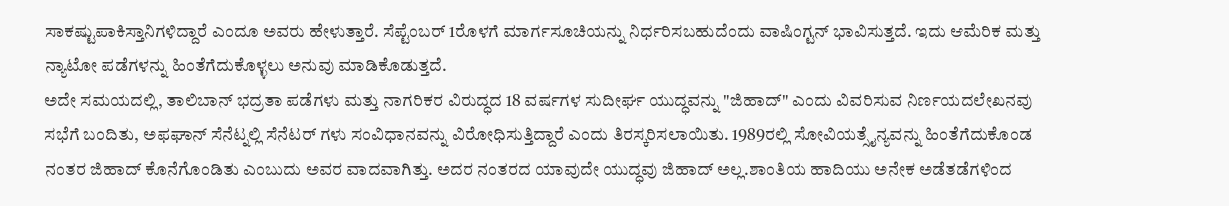ಸಾಕಷ್ಟುಪಾಕಿಸ್ತಾನಿಗಳಿದ್ದಾರೆ ಎಂದೂ ಅವರು ಹೇಳುತ್ತಾರೆ. ಸೆಪ್ಟೆಂಬರ್ 1ರೊಳಗೆ ಮಾರ್ಗಸೂಚಿಯನ್ನು ನಿರ್ಧರಿಸಬಹುದೆಂದು ವಾಷಿಂಗ್ಟನ್ ಭಾವಿಸುತ್ತದೆ. ಇದು ಆಮೆರಿಕ ಮತ್ತು ನ್ಯಾಟೋ ಪಡೆಗಳನ್ನು ಹಿಂತೆಗೆದುಕೊಳ್ಳಲು ಅನುವು ಮಾಡಿಕೊಡುತ್ತದೆ.
ಅದೇ ಸಮಯದಲ್ಲಿ, ತಾಲಿಬಾನ್ ಭದ್ರತಾ ಪಡೆಗಳು ಮತ್ತು ನಾಗರಿಕರ ವಿರುದ್ಧದ 18 ವರ್ಷಗಳ ಸುದೀರ್ಘ ಯುದ್ಧವನ್ನು "ಜಿಹಾದ್" ಎಂದು ವಿವರಿಸುವ ನಿರ್ಣಯದಲೇಖನವು ಸಭೆಗೆ ಬಂದಿತು, ಅಫಘಾನ್ ಸೆನೆಟ್ನಲ್ಲಿ ಸೆನೆಟರ್ ಗಳು ಸಂವಿಧಾನವನ್ನು ವಿರೋಧಿಸುತ್ತಿದ್ದಾರೆ ಎಂದು ತಿರಸ್ಕರಿಸಲಾಯಿತು. 1989ರಲ್ಲಿ ಸೋವಿಯತ್ಸೈನ್ಯವನ್ನು ಹಿಂತೆಗೆದುಕೊಂಡ ನಂತರ ಜಿಹಾದ್ ಕೊನೆಗೊಂಡಿತು ಎಂಬುದು ಅವರ ವಾದವಾಗಿತ್ತು. ಅದರ ನಂತರದ ಯಾವುದೇ ಯುದ್ಧವು ಜಿಹಾದ್ ಅಲ್ಲ.ಶಾಂತಿಯ ಹಾದಿಯು ಅನೇಕ ಅಡೆತಡೆಗಳಿಂದ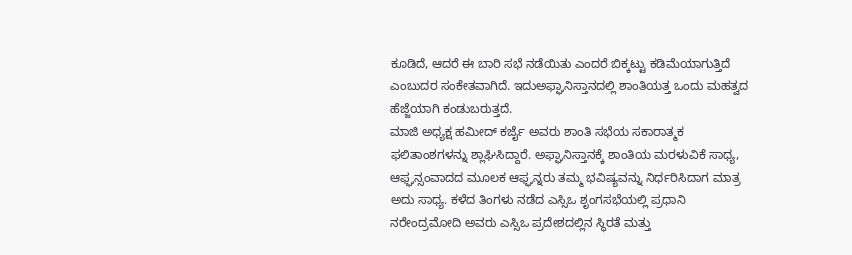ಕೂಡಿದೆ, ಆದರೆ ಈ ಬಾರಿ ಸಭೆ ನಡೆಯಿತು ಎಂದರೆ ಬಿಕ್ಕಟ್ಟು ಕಡಿಮೆಯಾಗುತ್ತಿದೆ ಎಂಬುದರ ಸಂಕೇತವಾಗಿದೆ. ಇದುಅಫ್ಘಾನಿಸ್ತಾನದಲ್ಲಿ ಶಾಂತಿಯತ್ತ ಒಂದು ಮಹತ್ವದ ಹೆಜ್ಜೆಯಾಗಿ ಕಂಡುಬರುತ್ತದೆ.
ಮಾಜಿ ಅಧ್ಯಕ್ಷ ಹಮೀದ್ ಕರ್ಜೈ ಅವರು ಶಾಂತಿ ಸಭೆಯ ಸಕಾರಾತ್ಮಕ ಫಲಿತಾಂಶಗಳನ್ನು ಶ್ಲಾಘಿಸಿದ್ದಾರೆ. ಅಫ್ಘಾನಿಸ್ತಾನಕ್ಕೆ ಶಾಂತಿಯ ಮರಳುವಿಕೆ ಸಾಧ್ಯ, ಆಫ್ಘನ್ಸಂವಾದದ ಮೂಲಕ ಆಫ್ಘನ್ನರು ತಮ್ಮ ಭವಿಷ್ಯವನ್ನು ನಿರ್ಧರಿಸಿದಾಗ ಮಾತ್ರ ಅದು ಸಾಧ್ಯ. ಕಳೆದ ತಿಂಗಳು ನಡೆದ ಎಸ್ಸಿಒ ಶೃಂಗಸಭೆಯಲ್ಲಿ ಪ್ರಧಾನಿ ನರೇಂದ್ರಮೋದಿ ಅವರು ಎಸ್ಸಿಒ ಪ್ರದೇಶದಲ್ಲಿನ ಸ್ಥಿರತೆ ಮತ್ತು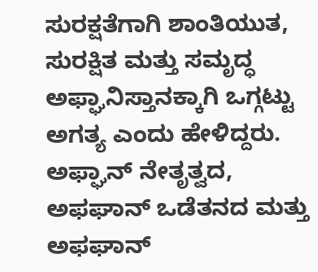ಸುರಕ್ಷತೆಗಾಗಿ ಶಾಂತಿಯುತ, ಸುರಕ್ಷಿತ ಮತ್ತು ಸಮೃದ್ಧ ಅಫ್ಘಾನಿಸ್ತಾನಕ್ಕಾಗಿ ಒಗ್ಗಟ್ಟು ಅಗತ್ಯ ಎಂದು ಹೇಳಿದ್ದರು. ಅಫ್ಘಾನ್ ನೇತೃತ್ವದ, ಅಫಘಾನ್ ಒಡೆತನದ ಮತ್ತು ಅಫಘಾನ್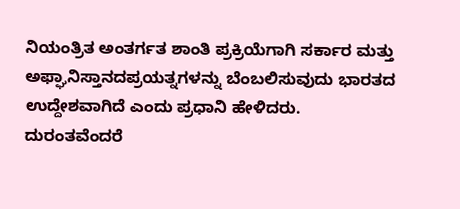ನಿಯಂತ್ರಿತ ಅಂತರ್ಗತ ಶಾಂತಿ ಪ್ರಕ್ರಿಯೆಗಾಗಿ ಸರ್ಕಾರ ಮತ್ತು ಅಫ್ಘಾನಿಸ್ತಾನದಪ್ರಯತ್ನಗಳನ್ನು ಬೆಂಬಲಿಸುವುದು ಭಾರತದ ಉದ್ದೇಶವಾಗಿದೆ ಎಂದು ಪ್ರಧಾನಿ ಹೇಳಿದರು.
ದುರಂತವೆಂದರೆ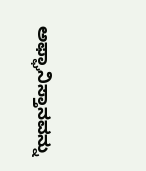ಅಫ್ಘಾನಿಸ್ತಾನವನ್ನು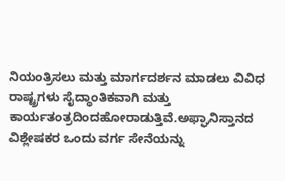ನಿಯಂತ್ರಿಸಲು ಮತ್ತು ಮಾರ್ಗದರ್ಶನ ಮಾಡಲು ವಿವಿಧ ರಾಷ್ಟ್ರಗಳು ಸೈದ್ಧಾಂತಿಕವಾಗಿ ಮತ್ತು ಕಾರ್ಯತಂತ್ರದಿಂದಹೋರಾಡುತ್ತಿವೆ.ಅಫ್ಘಾನಿಸ್ತಾನದ ವಿಶ್ಲೇಷಕರ ಒಂದು ವರ್ಗ ಸೇನೆಯನ್ನು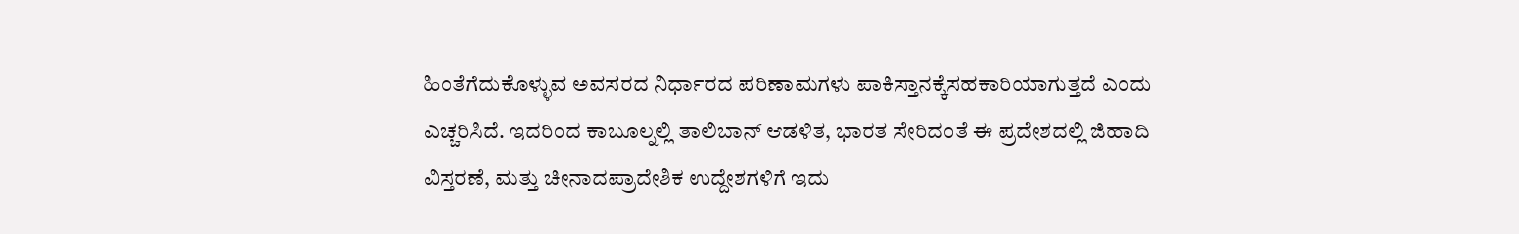ಹಿಂತೆಗೆದುಕೊಳ್ಳುವ ಅವಸರದ ನಿರ್ಧಾರದ ಪರಿಣಾಮಗಳು ಪಾಕಿಸ್ತಾನಕ್ಕೆಸಹಕಾರಿಯಾಗುತ್ತದೆ ಎಂದು ಎಚ್ಚರಿಸಿದೆ. ಇದರಿಂದ ಕಾಬೂಲ್ನಲ್ಲಿ ತಾಲಿಬಾನ್ ಆಡಳಿತ, ಭಾರತ ಸೇರಿದಂತೆ ಈ ಪ್ರದೇಶದಲ್ಲಿ ಜಿಹಾದಿ ವಿಸ್ತರಣೆ, ಮತ್ತು ಚೀನಾದಪ್ರಾದೇಶಿಕ ಉದ್ದೇಶಗಳಿಗೆ ಇದು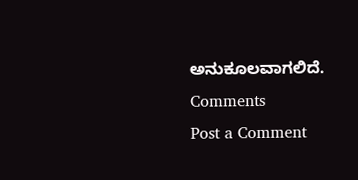ಅನುಕೂಲವಾಗಲಿದೆ.
Comments
Post a Comment